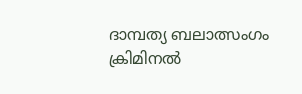ദാമ്പത്യ ബലാത്സംഗം ക്രിമിനല്‍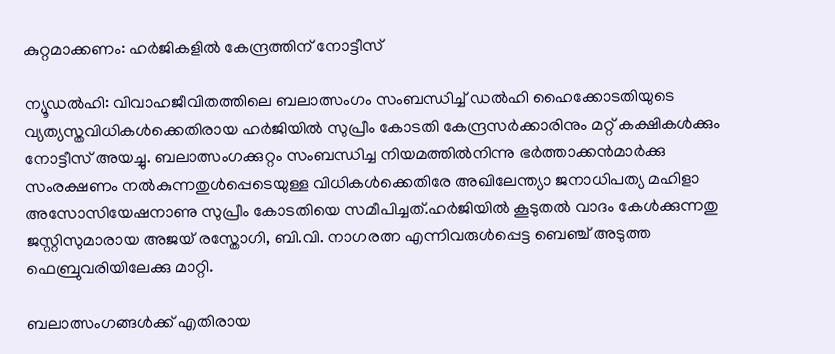കുറ്റമാക്കണം: ഹര്‍ജികളില്‍ കേന്ദ്രത്തിന് നോട്ടീസ്

ന്യൂഡല്‍ഹി: വിവാഹജീവിതത്തിലെ ബലാത്സംഗം സംബന്ധിച്ച് ഡല്‍ഹി ഹൈക്കോടതിയുടെ വ്യത്യസ്തവിധികള്‍ക്കെതിരായ ഹര്‍ജിയില്‍ സുപ്രീം കോടതി കേന്ദ്രസര്‍ക്കാരിനും മറ്റ് കക്ഷികള്‍ക്കും നോട്ടീസ് അയച്ചു. ബലാത്സംഗക്കുറ്റം സംബന്ധിച്ച നിയമത്തില്‍നിന്നു ഭര്‍ത്താക്കന്‍മാര്‍ക്കു സംരക്ഷണം നല്‍കുന്നതുള്‍പ്പെടെയുള്ള വിധികള്‍ക്കെതിരേ അഖിലേന്ത്യാ ജനാധിപത്യ മഹിളാ അസോസിയേഷനാണു സുപ്രീം കോടതിയെ സമീപിച്ചത്.ഹര്‍ജിയില്‍ കൂടുതല്‍ വാദം കേള്‍ക്കുന്നതു ജസ്റ്റിസുമാരായ അജയ് രസ്തോഗി, ബി.വി. നാഗരത്ന എന്നിവരുള്‍പ്പെട്ട ബെഞ്ച് അടുത്ത ഫെബ്രുവരിയിലേക്കു മാറ്റി.

ബലാത്സംഗങ്ങള്‍ക്ക് എതിരായ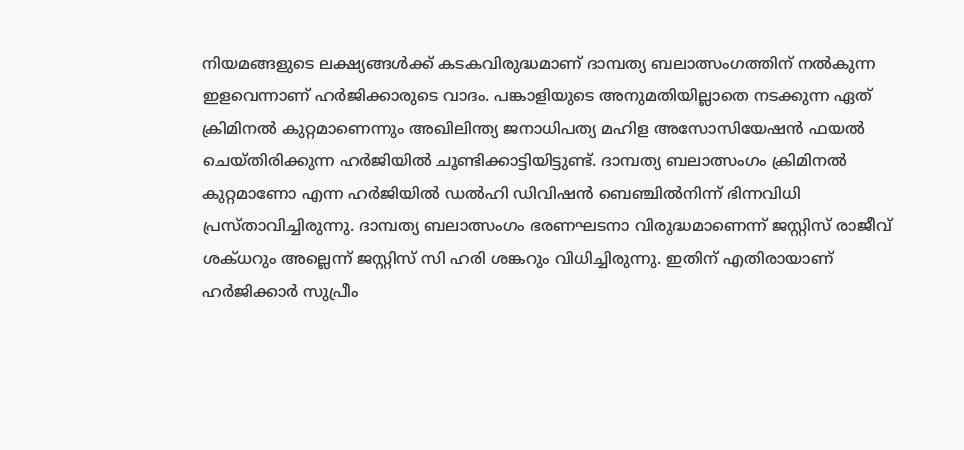നിയമങ്ങളുടെ ലക്ഷ്യങ്ങള്‍ക്ക് കടകവിരുദ്ധമാണ് ദാമ്പത്യ ബലാത്സംഗത്തിന് നല്‍കുന്ന ഇളവെന്നാണ് ഹര്‍ജിക്കാരുടെ വാദം. പങ്കാളിയുടെ അനുമതിയില്ലാതെ നടക്കുന്ന ഏത്‌ ക്രിമിനല്‍ കുറ്റമാണെന്നും അഖിലിന്ത്യ ജനാധിപത്യ മഹിള അസോസിയേഷന്‍ ഫയല്‍ ചെയ്തിരിക്കുന്ന ഹര്‍ജിയില്‍ ചൂണ്ടിക്കാട്ടിയിട്ടുണ്ട്. ദാമ്പത്യ ബലാത്സംഗം ക്രിമിനല്‍ കുറ്റമാണോ എന്ന ഹര്‍ജിയില്‍ ഡല്‍ഹി ഡിവിഷന്‍ ബെഞ്ചില്‍നിന്ന് ഭിന്നവിധി പ്രസ്താവിച്ചിരുന്നു. ദാമ്പത്യ ബലാത്സംഗം ഭരണഘടനാ വിരുദ്ധമാണെന്ന് ജസ്റ്റിസ് രാജീവ് ശക്ധറും അല്ലെന്ന് ജസ്റ്റിസ് സി ഹരി ശങ്കറും വിധിച്ചിരുന്നു. ഇതിന് എതിരായാണ് ഹര്‍ജിക്കാര്‍ സുപ്രീം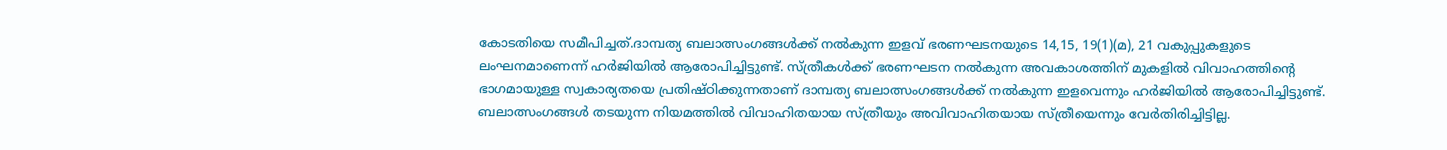കോടതിയെ സമീപിച്ചത്.ദാമ്പത്യ ബലാത്സംഗങ്ങള്‍ക്ക് നല്‍കുന്ന ഇളവ് ഭരണഘടനയുടെ 14,15, 19(1)(മ), 21 വകുപ്പുകളുടെ ലംഘനമാണെന്ന് ഹര്‍ജിയില്‍ ആരോപിച്ചിട്ടുണ്ട്. സ്ത്രീകള്‍ക്ക് ഭരണഘടന നല്‍കുന്ന അവകാശത്തിന് മുകളില്‍ വിവാഹത്തിന്റെ ഭാഗമായുള്ള സ്വകാര്യതയെ പ്രതിഷ്ഠിക്കുന്നതാണ് ദാമ്പത്യ ബലാത്സംഗങ്ങള്‍ക്ക് നല്‍കുന്ന ഇളവെന്നും ഹര്‍ജിയില്‍ ആരോപിച്ചിട്ടുണ്ട്. ബലാത്സംഗങ്ങള്‍ തടയുന്ന നിയമത്തില്‍ വിവാഹിതയായ സ്ത്രീയും അവിവാഹിതയായ സ്ത്രീയെന്നും വേര്‍തിരിച്ചിട്ടില്ല.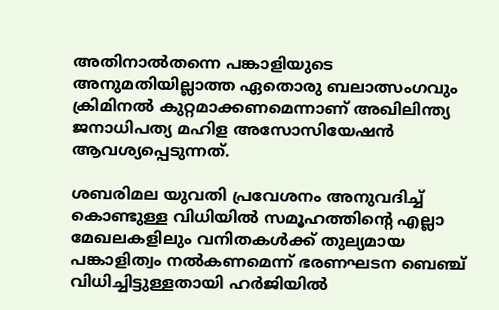അതിനാല്‍തന്നെ പങ്കാളിയുടെ അനുമതിയില്ലാത്ത ഏതൊരു ബലാത്സംഗവും ക്രിമിനല്‍ കുറ്റമാക്കണമെന്നാണ് അഖിലിന്ത്യ ജനാധിപത്യ മഹിള അസോസിയേഷന്‍ ആവശ്യപ്പെടുന്നത്.

ശബരിമല യുവതി പ്രവേശനം അനുവദിച്ച് കൊണ്ടുള്ള വിധിയില്‍ സമൂഹത്തിന്റെ എല്ലാ മേഖലകളിലും വനിതകള്‍ക്ക് തുല്യമായ പങ്കാളിത്വം നല്‍കണമെന്ന് ഭരണഘടന ബെഞ്ച് വിധിച്ചിട്ടുള്ളതായി ഹര്‍ജിയില്‍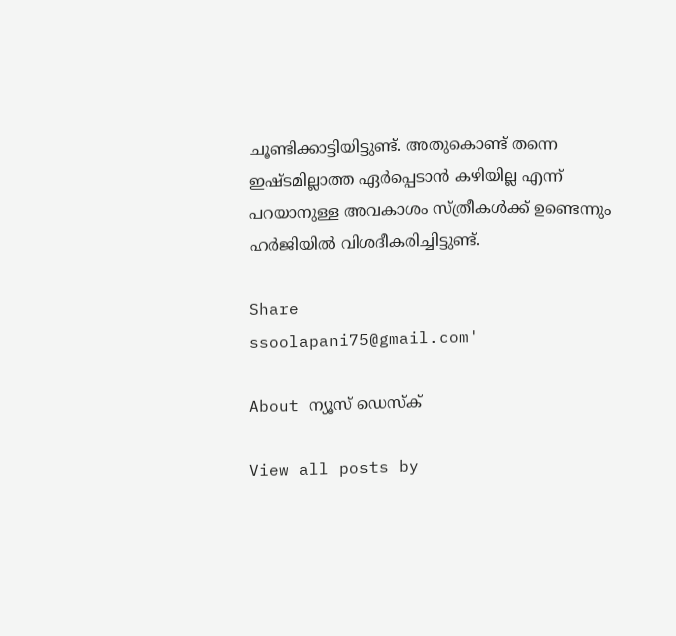ചൂണ്ടിക്കാട്ടിയിട്ടുണ്ട്. അതുകൊണ്ട് തന്നെ ഇഷ്ടമില്ലാത്ത ഏര്‍പ്പെടാന്‍ കഴിയില്ല എന്ന് പറയാനുള്ള അവകാശം സ്ത്രീകള്‍ക്ക് ഉണ്ടെന്നും ഹര്‍ജിയില്‍ വിശദീകരിച്ചിട്ടുണ്ട്.

Share
ssoolapani75@gmail.com'

About ന്യൂസ് ഡെസ്ക്

View all posts by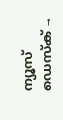ന്യൂസ് ഡെസ്ക് →